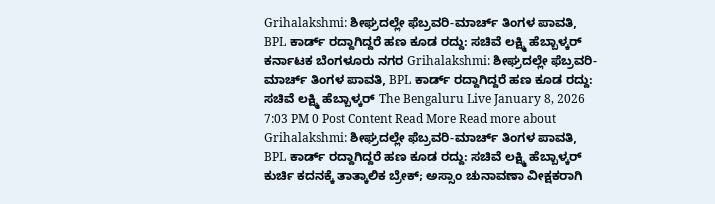Grihalakshmi: ಶೀಘ್ರದಲ್ಲೇ ಫೆಬ್ರವರಿ-ಮಾರ್ಚ್ ತಿಂಗಳ ಪಾವತಿ, BPL ಕಾರ್ಡ್ ರದ್ದಾಗಿದ್ದರೆ ಹಣ ಕೂಡ ರದ್ದು: ಸಚಿವೆ ಲಕ್ಷ್ಮಿ ಹೆಬ್ಬಾಳ್ಕರ್ ಕರ್ನಾಟಕ ಬೆಂಗಳೂರು ನಗರ Grihalakshmi: ಶೀಘ್ರದಲ್ಲೇ ಫೆಬ್ರವರಿ-ಮಾರ್ಚ್ ತಿಂಗಳ ಪಾವತಿ, BPL ಕಾರ್ಡ್ ರದ್ದಾಗಿದ್ದರೆ ಹಣ ಕೂಡ ರದ್ದು: ಸಚಿವೆ ಲಕ್ಷ್ಮಿ ಹೆಬ್ಬಾಳ್ಕರ್ The Bengaluru Live January 8, 2026 7:03 PM 0 Post Content Read More Read more about Grihalakshmi: ಶೀಘ್ರದಲ್ಲೇ ಫೆಬ್ರವರಿ-ಮಾರ್ಚ್ ತಿಂಗಳ ಪಾವತಿ, BPL ಕಾರ್ಡ್ ರದ್ದಾಗಿದ್ದರೆ ಹಣ ಕೂಡ ರದ್ದು: ಸಚಿವೆ ಲಕ್ಷ್ಮಿ ಹೆಬ್ಬಾಳ್ಕರ್
ಕುರ್ಚಿ ಕದನಕ್ಕೆ ತಾತ್ಕಾಲಿಕ ಬ್ರೇಕ್; ಅಸ್ಸಾಂ ಚುನಾವಣಾ ವೀಕ್ಷಕರಾಗಿ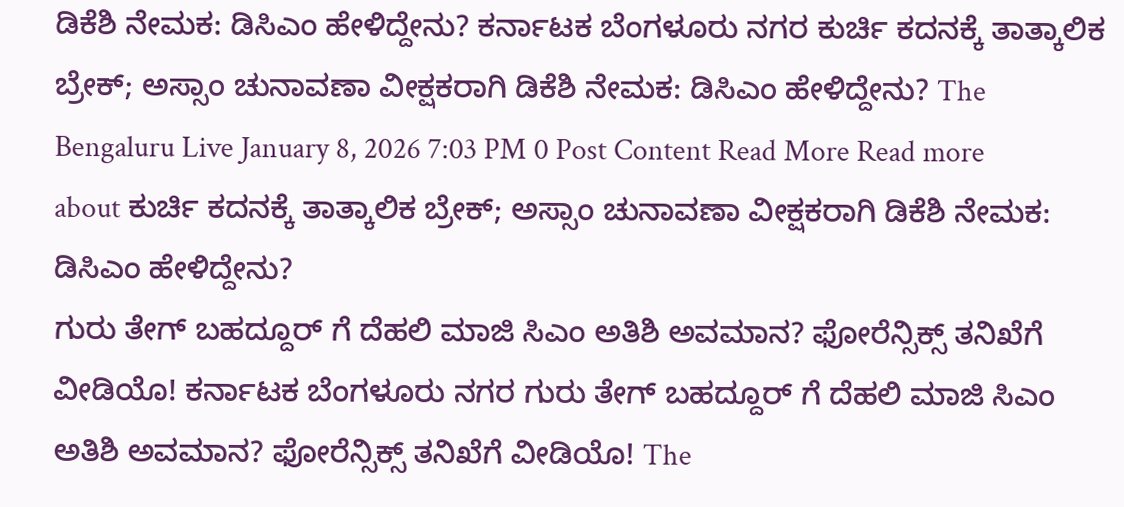ಡಿಕೆಶಿ ನೇಮಕ: ಡಿಸಿಎಂ ಹೇಳಿದ್ದೇನು? ಕರ್ನಾಟಕ ಬೆಂಗಳೂರು ನಗರ ಕುರ್ಚಿ ಕದನಕ್ಕೆ ತಾತ್ಕಾಲಿಕ ಬ್ರೇಕ್; ಅಸ್ಸಾಂ ಚುನಾವಣಾ ವೀಕ್ಷಕರಾಗಿ ಡಿಕೆಶಿ ನೇಮಕ: ಡಿಸಿಎಂ ಹೇಳಿದ್ದೇನು? The Bengaluru Live January 8, 2026 7:03 PM 0 Post Content Read More Read more about ಕುರ್ಚಿ ಕದನಕ್ಕೆ ತಾತ್ಕಾಲಿಕ ಬ್ರೇಕ್; ಅಸ್ಸಾಂ ಚುನಾವಣಾ ವೀಕ್ಷಕರಾಗಿ ಡಿಕೆಶಿ ನೇಮಕ: ಡಿಸಿಎಂ ಹೇಳಿದ್ದೇನು?
ಗುರು ತೇಗ್ ಬಹದ್ದೂರ್ ಗೆ ದೆಹಲಿ ಮಾಜಿ ಸಿಎಂ ಅತಿಶಿ ಅವಮಾನ? ಫೋರೆನ್ಸಿಕ್ಸ್ ತನಿಖೆಗೆ ವೀಡಿಯೊ! ಕರ್ನಾಟಕ ಬೆಂಗಳೂರು ನಗರ ಗುರು ತೇಗ್ ಬಹದ್ದೂರ್ ಗೆ ದೆಹಲಿ ಮಾಜಿ ಸಿಎಂ ಅತಿಶಿ ಅವಮಾನ? ಫೋರೆನ್ಸಿಕ್ಸ್ ತನಿಖೆಗೆ ವೀಡಿಯೊ! The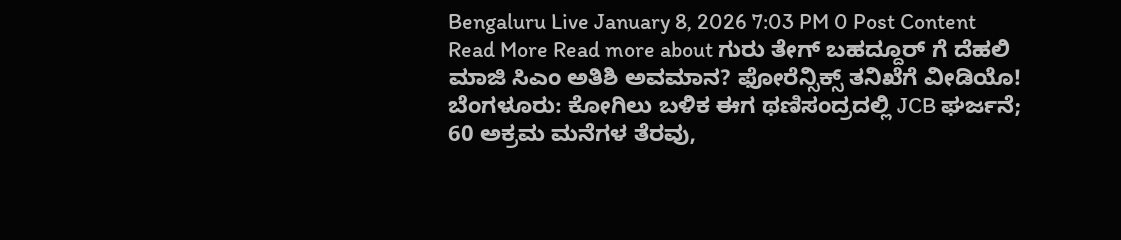Bengaluru Live January 8, 2026 7:03 PM 0 Post Content Read More Read more about ಗುರು ತೇಗ್ ಬಹದ್ದೂರ್ ಗೆ ದೆಹಲಿ ಮಾಜಿ ಸಿಎಂ ಅತಿಶಿ ಅವಮಾನ? ಫೋರೆನ್ಸಿಕ್ಸ್ ತನಿಖೆಗೆ ವೀಡಿಯೊ!
ಬೆಂಗಳೂರು: ಕೋಗಿಲು ಬಳಿಕ ಈಗ ಥಣಿಸಂದ್ರದಲ್ಲಿ JCB ಘರ್ಜನೆ; 60 ಅಕ್ರಮ ಮನೆಗಳ ತೆರವು,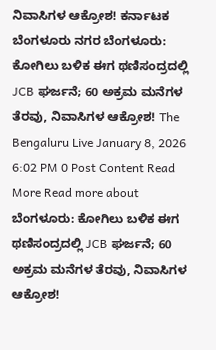ನಿವಾಸಿಗಳ ಆಕ್ರೋಶ! ಕರ್ನಾಟಕ ಬೆಂಗಳೂರು ನಗರ ಬೆಂಗಳೂರು: ಕೋಗಿಲು ಬಳಿಕ ಈಗ ಥಣಿಸಂದ್ರದಲ್ಲಿ JCB ಘರ್ಜನೆ; 60 ಅಕ್ರಮ ಮನೆಗಳ ತೆರವು, ನಿವಾಸಿಗಳ ಆಕ್ರೋಶ! The Bengaluru Live January 8, 2026 6:02 PM 0 Post Content Read More Read more about ಬೆಂಗಳೂರು: ಕೋಗಿಲು ಬಳಿಕ ಈಗ ಥಣಿಸಂದ್ರದಲ್ಲಿ JCB ಘರ್ಜನೆ; 60 ಅಕ್ರಮ ಮನೆಗಳ ತೆರವು, ನಿವಾಸಿಗಳ ಆಕ್ರೋಶ!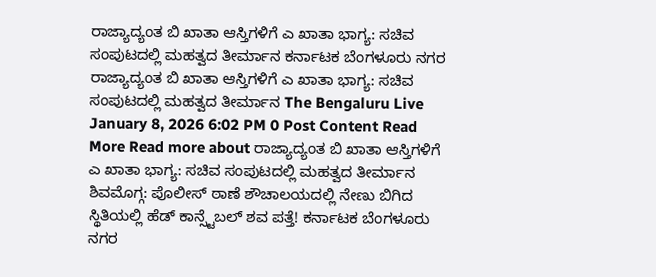ರಾಜ್ಯಾದ್ಯಂತ ಬಿ ಖಾತಾ ಆಸ್ತಿಗಳಿಗೆ ಎ ಖಾತಾ ಭಾಗ್ಯ: ಸಚಿವ ಸಂಪುಟದಲ್ಲಿ ಮಹತ್ವದ ತೀರ್ಮಾನ ಕರ್ನಾಟಕ ಬೆಂಗಳೂರು ನಗರ ರಾಜ್ಯಾದ್ಯಂತ ಬಿ ಖಾತಾ ಆಸ್ತಿಗಳಿಗೆ ಎ ಖಾತಾ ಭಾಗ್ಯ: ಸಚಿವ ಸಂಪುಟದಲ್ಲಿ ಮಹತ್ವದ ತೀರ್ಮಾನ The Bengaluru Live January 8, 2026 6:02 PM 0 Post Content Read More Read more about ರಾಜ್ಯಾದ್ಯಂತ ಬಿ ಖಾತಾ ಆಸ್ತಿಗಳಿಗೆ ಎ ಖಾತಾ ಭಾಗ್ಯ: ಸಚಿವ ಸಂಪುಟದಲ್ಲಿ ಮಹತ್ವದ ತೀರ್ಮಾನ
ಶಿವಮೊಗ್ಗ: ಪೊಲೀಸ್ ಠಾಣೆ ಶೌಚಾಲಯದಲ್ಲಿ ನೇಣು ಬಿಗಿದ ಸ್ಥಿತಿಯಲ್ಲಿ ಹೆಡ್ ಕಾನ್ಸ್ಟೆಬಲ್ ಶವ ಪತ್ತೆ! ಕರ್ನಾಟಕ ಬೆಂಗಳೂರು ನಗರ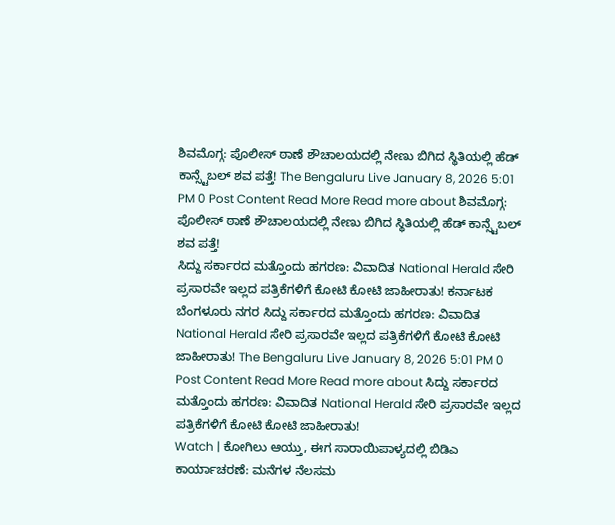ಶಿವಮೊಗ್ಗ: ಪೊಲೀಸ್ ಠಾಣೆ ಶೌಚಾಲಯದಲ್ಲಿ ನೇಣು ಬಿಗಿದ ಸ್ಥಿತಿಯಲ್ಲಿ ಹೆಡ್ ಕಾನ್ಸ್ಟೆಬಲ್ ಶವ ಪತ್ತೆ! The Bengaluru Live January 8, 2026 5:01 PM 0 Post Content Read More Read more about ಶಿವಮೊಗ್ಗ: ಪೊಲೀಸ್ ಠಾಣೆ ಶೌಚಾಲಯದಲ್ಲಿ ನೇಣು ಬಿಗಿದ ಸ್ಥಿತಿಯಲ್ಲಿ ಹೆಡ್ ಕಾನ್ಸ್ಟೆಬಲ್ ಶವ ಪತ್ತೆ!
ಸಿದ್ದು ಸರ್ಕಾರದ ಮತ್ತೊಂದು ಹಗರಣ: ವಿವಾದಿತ National Herald ಸೇರಿ ಪ್ರಸಾರವೇ ಇಲ್ಲದ ಪತ್ರಿಕೆಗಳಿಗೆ ಕೋಟಿ ಕೋಟಿ ಜಾಹೀರಾತು! ಕರ್ನಾಟಕ ಬೆಂಗಳೂರು ನಗರ ಸಿದ್ದು ಸರ್ಕಾರದ ಮತ್ತೊಂದು ಹಗರಣ: ವಿವಾದಿತ National Herald ಸೇರಿ ಪ್ರಸಾರವೇ ಇಲ್ಲದ ಪತ್ರಿಕೆಗಳಿಗೆ ಕೋಟಿ ಕೋಟಿ ಜಾಹೀರಾತು! The Bengaluru Live January 8, 2026 5:01 PM 0 Post Content Read More Read more about ಸಿದ್ದು ಸರ್ಕಾರದ ಮತ್ತೊಂದು ಹಗರಣ: ವಿವಾದಿತ National Herald ಸೇರಿ ಪ್ರಸಾರವೇ ಇಲ್ಲದ ಪತ್ರಿಕೆಗಳಿಗೆ ಕೋಟಿ ಕೋಟಿ ಜಾಹೀರಾತು!
Watch | ಕೋಗಿಲು ಆಯ್ತು, ಈಗ ಸಾರಾಯಿಪಾಳ್ಯದಲ್ಲಿ ಬಿಡಿಎ ಕಾರ್ಯಾಚರಣೆ: ಮನೆಗಳ ನೆಲಸಮ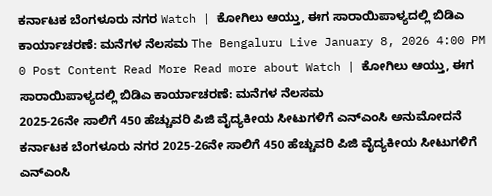ಕರ್ನಾಟಕ ಬೆಂಗಳೂರು ನಗರ Watch | ಕೋಗಿಲು ಆಯ್ತು, ಈಗ ಸಾರಾಯಿಪಾಳ್ಯದಲ್ಲಿ ಬಿಡಿಎ ಕಾರ್ಯಾಚರಣೆ: ಮನೆಗಳ ನೆಲಸಮ The Bengaluru Live January 8, 2026 4:00 PM 0 Post Content Read More Read more about Watch | ಕೋಗಿಲು ಆಯ್ತು, ಈಗ ಸಾರಾಯಿಪಾಳ್ಯದಲ್ಲಿ ಬಿಡಿಎ ಕಾರ್ಯಾಚರಣೆ: ಮನೆಗಳ ನೆಲಸಮ
2025-26ನೇ ಸಾಲಿಗೆ 450 ಹೆಚ್ಚುವರಿ ಪಿಜಿ ವೈದ್ಯಕೀಯ ಸೀಟುಗಳಿಗೆ ಎನ್ಎಂಸಿ ಅನುಮೋದನೆ ಕರ್ನಾಟಕ ಬೆಂಗಳೂರು ನಗರ 2025-26ನೇ ಸಾಲಿಗೆ 450 ಹೆಚ್ಚುವರಿ ಪಿಜಿ ವೈದ್ಯಕೀಯ ಸೀಟುಗಳಿಗೆ ಎನ್ಎಂಸಿ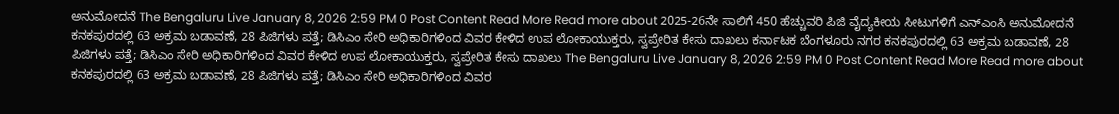ಅನುಮೋದನೆ The Bengaluru Live January 8, 2026 2:59 PM 0 Post Content Read More Read more about 2025-26ನೇ ಸಾಲಿಗೆ 450 ಹೆಚ್ಚುವರಿ ಪಿಜಿ ವೈದ್ಯಕೀಯ ಸೀಟುಗಳಿಗೆ ಎನ್ಎಂಸಿ ಅನುಮೋದನೆ
ಕನಕಪುರದಲ್ಲಿ 63 ಅಕ್ರಮ ಬಡಾವಣೆ, 28 ಪಿಜಿಗಳು ಪತ್ತೆ; ಡಿಸಿಎಂ ಸೇರಿ ಅಧಿಕಾರಿಗಳಿಂದ ವಿವರ ಕೇಳಿದ ಉಪ ಲೋಕಾಯುಕ್ತರು, ಸ್ವಪ್ರೇರಿತ ಕೇಸು ದಾಖಲು ಕರ್ನಾಟಕ ಬೆಂಗಳೂರು ನಗರ ಕನಕಪುರದಲ್ಲಿ 63 ಅಕ್ರಮ ಬಡಾವಣೆ, 28 ಪಿಜಿಗಳು ಪತ್ತೆ; ಡಿಸಿಎಂ ಸೇರಿ ಅಧಿಕಾರಿಗಳಿಂದ ವಿವರ ಕೇಳಿದ ಉಪ ಲೋಕಾಯುಕ್ತರು, ಸ್ವಪ್ರೇರಿತ ಕೇಸು ದಾಖಲು The Bengaluru Live January 8, 2026 2:59 PM 0 Post Content Read More Read more about ಕನಕಪುರದಲ್ಲಿ 63 ಅಕ್ರಮ ಬಡಾವಣೆ, 28 ಪಿಜಿಗಳು ಪತ್ತೆ; ಡಿಸಿಎಂ ಸೇರಿ ಅಧಿಕಾರಿಗಳಿಂದ ವಿವರ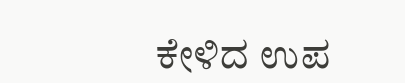ಕೇಳಿದ ಉಪ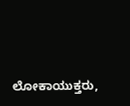ಲೋಕಾಯುಕ್ತರು,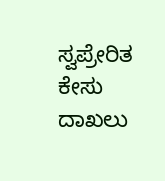ಸ್ವಪ್ರೇರಿತ ಕೇಸು ದಾಖಲು